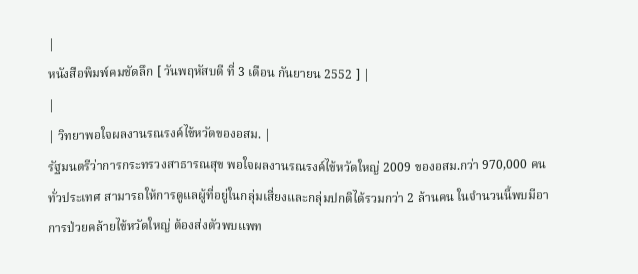|
หนังสือพิมพ์คมชัดลึก [ วันพฤหัสบดี ที่ 3 เดือน กันยายน 2552 ] |
|
| วิทยาพอใจผลงานรณรงค์ไข้หวัดของอสม. |
รัฐมนตรีว่าการกระทรวงสาธารณสุข พอใจผลงานรณรงค์ไข้หวัดใหญ่ 2009 ของอสม.กว่า 970,000 คนทั่วประเทศ สามารถให้การดูแลผู้ที่อยู่ในกลุ่มเสี่ยงและกลุ่มปกติได้รวมกว่า 2 ล้านคน ในจำนวนนี้พบมีอาการป่วยคล้ายไข้หวัดใหญ่ ต้องส่งตัวพบแพท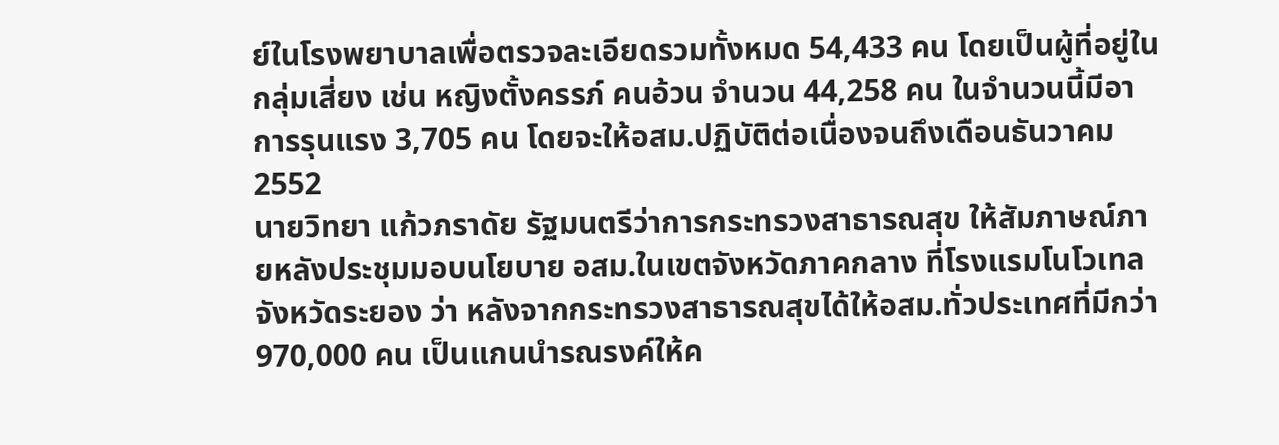ย์ในโรงพยาบาลเพื่อตรวจละเอียดรวมทั้งหมด 54,433 คน โดยเป็นผู้ที่อยู่ในกลุ่มเสี่ยง เช่น หญิงตั้งครรภ์ คนอ้วน จำนวน 44,258 คน ในจำนวนนี้มีอาการรุนแรง 3,705 คน โดยจะให้อสม.ปฏิบัติต่อเนื่องจนถึงเดือนธันวาคม 2552
นายวิทยา แก้วภราดัย รัฐมนตรีว่าการกระทรวงสาธารณสุข ให้สัมภาษณ์ภายหลังประชุมมอบนโยบาย อสม.ในเขตจังหวัดภาคกลาง ที่โรงแรมโนโวเทล จังหวัดระยอง ว่า หลังจากกระทรวงสาธารณสุขได้ให้อสม.ทั่วประเทศที่มีกว่า 970,000 คน เป็นแกนนำรณรงค์ให้ค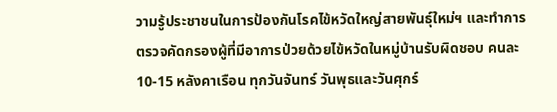วามรู้ประชาชนในการป้องกันโรคไข้หวัดใหญ่สายพันธุ์ใหม่ฯ และทำการตรวจคัดกรองผู้ที่มีอาการป่วยด้วยไข้หวัดในหมู่บ้านรับผิดชอบ คนละ 10-15 หลังคาเรือน ทุกวันจันทร์ วันพุธและวันศุกร์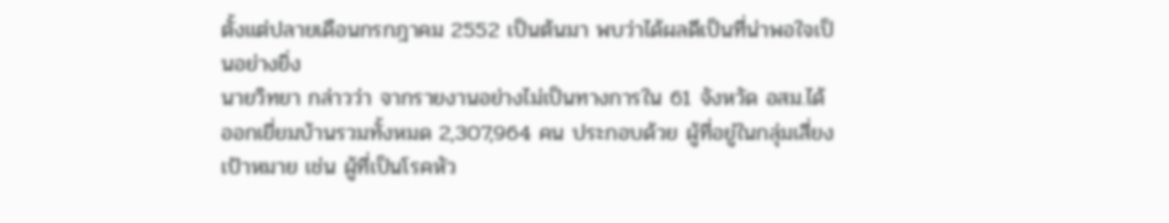ตั้งแต่ปลายเดือนกรกฎาคม 2552 เป็นต้นมา พบว่าได้ผลดีเป็นที่น่าพอใจเป็นอย่างยิ่ง
นายวิทยา กล่าวว่า จากรายงานอย่างไม่เป็นทางการใน 61 จังหวัด อสม.ได้ออกเยี่ยมบ้านรวมทั้งหมด 2,307,964 คน ประกอบด้วย ผู้ที่อยู่ในกลุ่มเสี่ยงเป้าหมาย เช่น ผู้ที่เป็นโรคหัว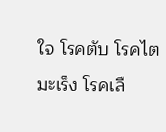ใจ โรคตับ โรคไต มะเร็ง โรคเลื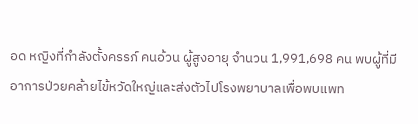อด หญิงที่กำลังตั้งครรภ์ คนอ้วน ผู้สูงอายุ จำนวน 1,991,698 คน พบผู้ที่มีอาการป่วยคล้ายไข้หวัดใหญ่และส่งตัวไปโรงพยาบาลเพื่อพบแพท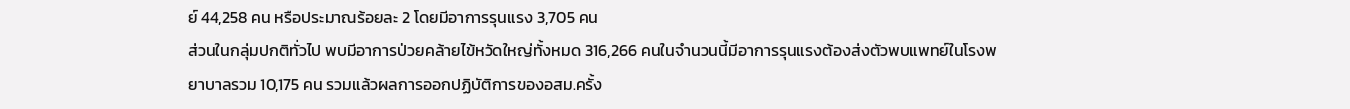ย์ 44,258 คน หรือประมาณร้อยละ 2 โดยมีอาการรุนแรง 3,705 คน
ส่วนในกลุ่มปกติทั่วไป พบมีอาการป่วยคล้ายไข้หวัดใหญ่ทั้งหมด 316,266 คนในจำนวนนี้มีอาการรุนแรงต้องส่งตัวพบแพทย์ในโรงพยาบาลรวม 10,175 คน รวมแล้วผลการออกปฏิบัติการของอสม.ครั้ง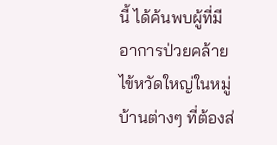นี้ ได้ค้นพบผู้ที่มีอาการป่วยคล้ายไข้หวัดใหญ่ในหมู่บ้านต่างๆ ที่ต้องส่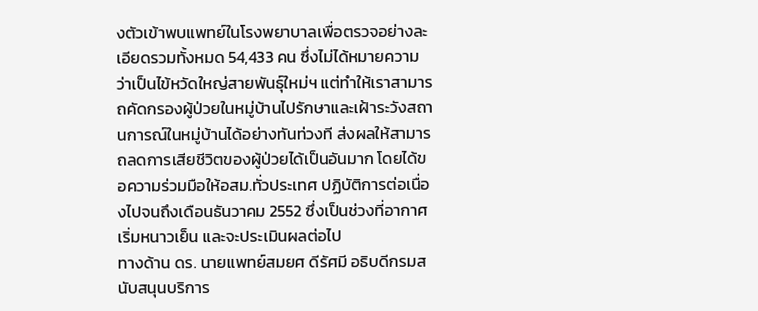งตัวเข้าพบแพทย์ในโรงพยาบาลเพื่อตรวจอย่างละเอียดรวมทั้งหมด 54,433 คน ซึ่งไม่ได้หมายความว่าเป็นไข้หวัดใหญ่สายพันธุ์ใหม่ฯ แต่ทำให้เราสามารถคัดกรองผู้ป่วยในหมู่บ้านไปรักษาและเฝ้าระวังสถานการณ์ในหมู่บ้านได้อย่างทันท่วงที ส่งผลให้สามารถลดการเสียชีวิตของผู้ป่วยได้เป็นอันมาก โดยได้ขอความร่วมมือให้อสม.ทั่วประเทศ ปฏิบัติการต่อเนื่องไปจนถึงเดือนธันวาคม 2552 ซึ่งเป็นช่วงที่อากาศเริ่มหนาวเย็น และจะประเมินผลต่อไป
ทางด้าน ดร. นายแพทย์สมยศ ดีรัศมี อธิบดีกรมสนับสนุนบริการ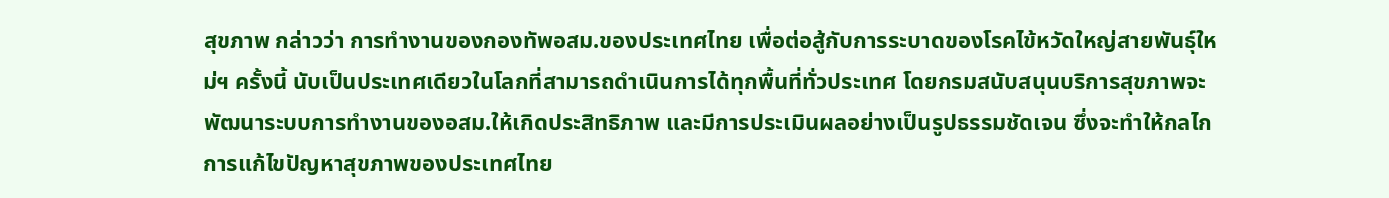สุขภาพ กล่าวว่า การทำงานของกองทัพอสม.ของประเทศไทย เพื่อต่อสู้กับการระบาดของโรคไข้หวัดใหญ่สายพันธุ์ใหม่ฯ ครั้งนี้ นับเป็นประเทศเดียวในโลกที่สามารถดำเนินการได้ทุกพื้นที่ทั่วประเทศ โดยกรมสนับสนุนบริการสุขภาพจะพัฒนาระบบการทำงานของอสม.ให้เกิดประสิทธิภาพ และมีการประเมินผลอย่างเป็นรูปธรรมชัดเจน ซึ่งจะทำให้กลไกการแก้ไขปัญหาสุขภาพของประเทศไทย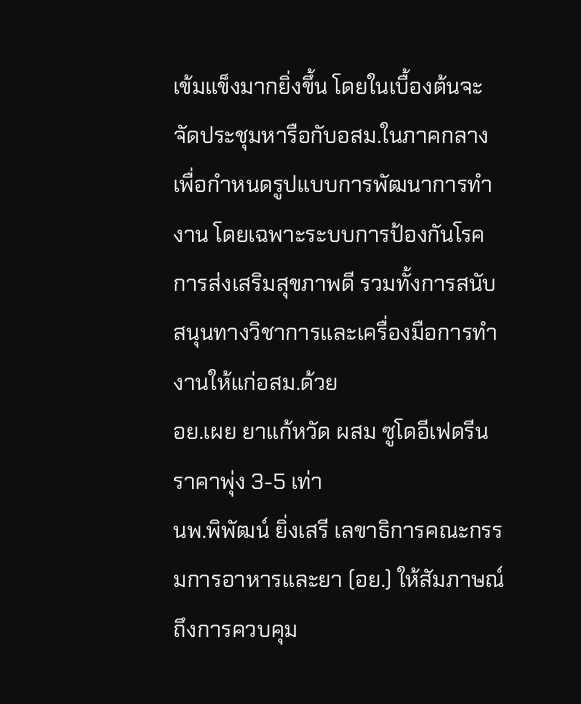เข้มแข็งมากยิ่งขึ้น โดยในเบื้องต้นจะจัดประชุมหารือกับอสม.ในภาคกลาง เพื่อกำหนดรูปแบบการพัฒนาการทำงาน โดยเฉพาะระบบการป้องกันโรค การส่งเสริมสุขภาพดี รวมทั้งการสนับสนุนทางวิชาการและเครื่องมือการทำงานให้แก่อสม.ด้วย
อย.เผย ยาแก้หวัด ผสม ซูโดอีเฟดรีนราคาพุ่ง 3-5 เท่า
นพ.พิพัฒน์ ยิ่งเสรี เลขาธิการคณะกรรมการอาหารและยา (อย.) ให้สัมภาษณ์ถึงการควบคุม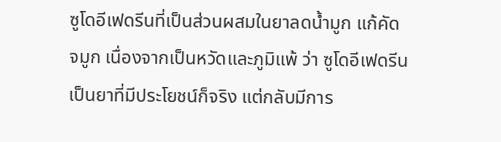ซูโดอีเฟดรีนที่เป็นส่วนผสมในยาลดน้ำมูก แก้คัดจมูก เนื่องจากเป็นหวัดและภูมิแพ้ ว่า ซูโดอีเฟดรีนเป็นยาที่มีประโยชน์ก็จริง แต่กลับมีการ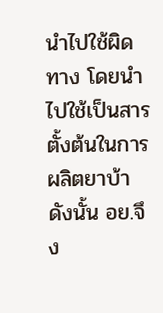นำไปใช้ผิดทาง โดยนำไปใช้เป็นสารตั้งต้นในการผลิตยาบ้า ดังนั้น อย.จึง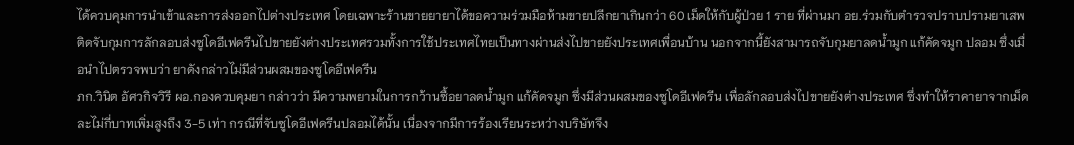ได้ควบคุมการนำเข้าและการส่งออกไปต่างประเทศ โดยเฉพาะร้านขายยายาได้ขอความร่วมมือห้ามขายปลีกยาเกินกว่า 60 เม็ดให้กับผู้ป่วย 1 ราย ที่ผ่านมา อย.ร่วมกับตำรวจปราบปรามยาเสพติดจับกุมการลักลอบส่งซูโดอีเฟดรีนไปขายยังต่างประเทศรวมทั้งการใช้ประเทศไทยเป็นทางผ่านส่งไปขายยังประเทศเพื่อนบ้าน นอกจากนี้ยังสามารถจับกุมยาลดน้ำมูก แก้คัดจมูก ปลอม ซึ่งเมื่อนำไปตรวจพบว่า ยาดังกล่าวไม่มีส่วนผสมของซูโดอีเฟดรีน
ภก.วินิต อัศวกิจวิรี ผอ.กองควบคุมยา กล่าวว่า มีความพยามในการกว้านซื้อยาลดน้ำมูก แก้คัดจมูก ซึ่งมีส่วนผสมของซูโดอีเฟดรีน เพื่อลักลอบส่งไปขายยังต่างประเทศ ซึ่งทำให้ราคายาจากเม็ดละไม่กี่บาทเพิ่มสูงถึง 3-5 เท่า กรณีที่จับซูโดอีเฟดรีนปลอมได้นั้น เนื่องจากมีการร้องเรียนระหว่างบริษัทจึง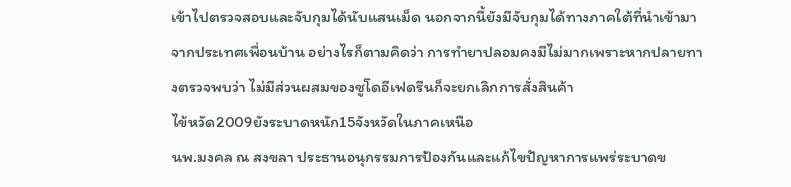เข้าไปตรวจสอบและจับกุมได้นับแสนเม็ด นอกจากนี้ยังมีจับกุมได้ทางภาคใต้ที่นำเข้ามาจากประเทศเพื่อนบ้าน อย่างไรก็ตามคิดว่า การทำยาปลอมคงมีไม่มากเพราะหากปลายทางตรวจพบว่า ไม่มีส่วนผสมของซูโดอีเฟดรีนก็จะยกเลิกการสั่งสินค้า
ไข้หวัด2009ยังระบาดหนัก15จังหวัดในภาคเหนือ
นพ.มงคล ณ สงขลา ประธานอนุกรรมการป้องกันและแก้ไขปัญหาการแพร่ระบาดข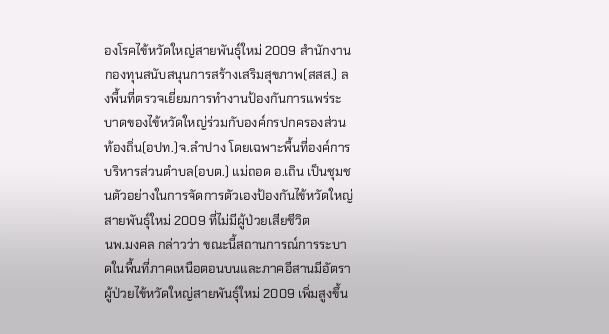องโรคไข้หวัดใหญ่สายพันธุ์ใหม่ 2009 สำนักงานกองทุนสนับสนุนการสร้างเสริมสุขภาพ(สสส.) ลงพื้นที่ตรวจเยี่ยมการทำงานป้องกันการแพร่ระบาดของไข้หวัดใหญ่ร่วมกับองค์กรปกครองส่วนท้องถิ่น(อปท.)จ.ลำปาง โดยเฉพาะพื้นที่องค์การบริหารส่วนตำบล(อบต.) แม่ถอด อ.เถิน เป็นชุมชนตัวอย่างในการจัดการตัวเองป้องกันไข้หวัดใหญ่สายพันธุ์ใหม่ 2009 ที่ไม่มีผู้ป่วยเสียชีวิต
นพ.มงคล กล่าวว่า ขณะนี้สถานการณ์การระบาดในพื้นที่ภาคเหนือตอนบนและภาคอีสานมีอัตราผู้ป่วยไข้หวัดใหญ่สายพันธุ์ใหม่ 2009 เพิ่มสูงขึ้น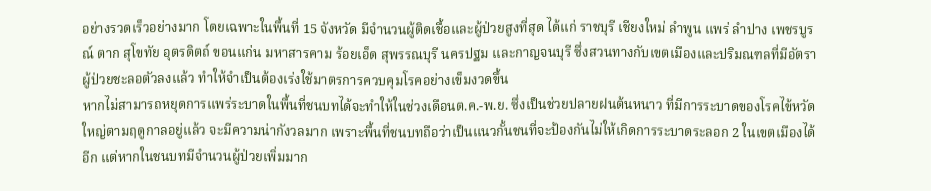อย่างรวดเร็วอย่างมาก โดยเฉพาะในพื้นที่ 15 จังหวัด มีจำนวนผู้ติดเชื้อและผู้ป่วยสูงที่สุด ได้แก่ ราชบุรี เชียงใหม่ ลำพูน แพร่ ลำปาง เพชรบูรณ์ ตาก สุโขทัย อุตรดิตถ์ ขอนแก่น มหาสารคาม ร้อยเอ็ด สุพรรณบุรี นครปฐม และกาญจนบุรี ซึ่งสวนทางกับเขตเมืองและปริมณฑลที่มีอัตราผู้ป่วยชะลอตัวลงแล้ว ทำให้จำเป็นต้องเร่งใช้มาตรการควบคุมโรคอย่างเข็มงวดขึ้น
หากไม่สามารถหยุดการแพร่ระบาดในพื้นที่ชนบทได้จะทำให้ในช่วงเดือนต.ค.-พ.ย. ซึ่งเป็นช่วยปลายฝนต้นหนาว ที่มีการระบาดของโรคไข้หวัดใหญ่ตามฤดูกาลอยู่แล้ว จะมีความน่ากังวลมาก เพราะพื้นที่ชนบทถือว่าเป็นแนวกั้นชนที่จะป้องกันไม่ให้เกิดการระบาดระลอก 2 ในเขตเมืองได้อีก แต่หากในชนบทมีจำนวนผู้ป่วยเพิ่มมาก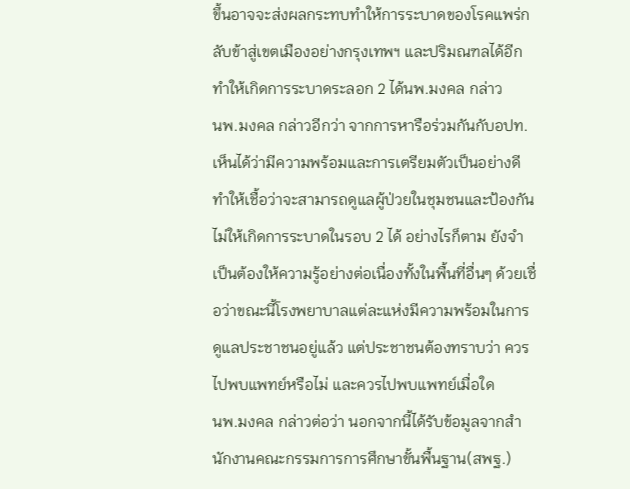ขึ้นอาจจะส่งผลกระทบทำให้การระบาดของโรคแพร่กลับข้าสู่เขตเมืองอย่างกรุงเทพฯ และปริมณฑลได้อีกทำให้เกิดการระบาดระลอก 2 ได้นพ.มงคล กล่าว
นพ.มงคล กล่าวอีกว่า จากการหารือร่วมกันกับอปท. เห็นได้ว่ามีความพร้อมและการเตรียมตัวเป็นอย่างดีทำให้เชื้อว่าจะสามารถดูแลผู้ป่วยในชุมชนและป้องกันไม่ให้เกิดการระบาดในรอบ 2 ได้ อย่างไรก็ตาม ยังจำเป็นต้องให้ความรู้อย่างต่อเนื่องทั้งในพื้นที่อื่นๆ ด้วยเชื่อว่าขณะนี้โรงพยาบาลแต่ละแห่งมีความพร้อมในการดูแลประชาชนอยู่แล้ว แต่ประชาชนต้องทราบว่า ควรไปพบแพทย์หรือไม่ และควรไปพบแพทย์เมื่อใด
นพ.มงคล กล่าวต่อว่า นอกจากนี้ได้รับข้อมูลจากสำนักงานคณะกรรมการการศึกษาขั้นพื้นฐาน(สพฐ.)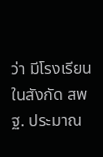ว่า มีโรงเรียนในสังกัด สพฐ. ประมาณ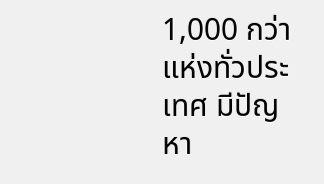1,000 กว่าแห่งทั่วประเทศ มีปัญหา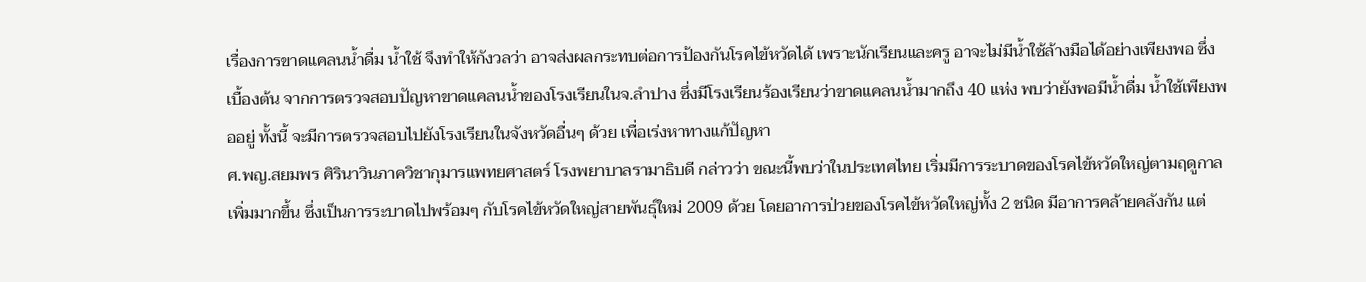เรื่องการขาดแคลนน้ำดื่ม น้ำใช้ จึงทำให้กังวลว่า อาจส่งผลกระทบต่อการป้องกันโรคไข้หวัดได้ เพราะนักเรียนและครู อาจะไม่มีน้ำใช้ล้างมือได้อย่างเพียงพอ ซึ่งเบื้องต้น จากการตรวจสอบปัญหาขาดแคลนน้ำของโรงเรียนในจ.ลำปาง ซึ่งมีโรงเรียนร้องเรียนว่าขาดแคลนน้ำมากถึง 40 แห่ง พบว่ายังพอมีน้ำดื่ม น้ำใช้เพียงพออยู่ ทั้งนี้ จะมีการตรวจสอบไปยังโรงเรียนในจังหวัดอื่นๆ ด้วย เพื่อเร่งหาทางแก้ปัญหา
ศ.พญ.สยมพร ศิรินาวินภาควิชากุมารแพทยศาสตร์ โรงพยาบาลรามาธิบดี กล่าวว่า ขณะนี้พบว่าในประเทศไทย เริ่มมีการระบาดของโรคไข้หวัดใหญ่ตามฤดูกาลเพิ่มมากขึ้น ซึ่งเป็นการระบาดไปพร้อมๆ กับโรคไข้หวัดใหญ่สายพันธุ์ใหม่ 2009 ด้วย โดยอาการป่วยของโรคไข้หวัดใหญ่ทั้ง 2 ชนิด มีอาการคล้ายคลังกัน แต่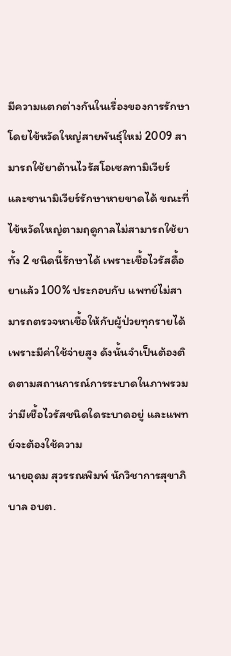มีความแตกต่างกันในเรื่องของการรักษา โดยไข้หวัดใหญ่สายพันธุ์ใหม่ 2009 สามารถใช้ยาต้านไวรัสโอเซลทามิเวียร์ และซานามิเวียร์รักษาหายขาดได้ ขณะที่ไข้หวัดใหญ่ตามฤดูกาลไม่สามารถใช้ยาทั้ง 2 ชนิดนี้รักษาได้ เพราะเชื้อไวรัสดื้อยาแล้ว 100% ประกอบกับ แพทย์ไม่สามารถตรวจหาเชื้อให้กับผู้ป่วยทุกรายได้ เพราะมีค่าใช้จ่ายสูง ดังนั้นจำเป็นต้องติดตามสถานการณ์การระบาดในภาพรวมว่ามีเชื้อไวรัสชนิดใดระบาดอยู่ และแพทย์จะต้องใช้ความ
นายอุดม สุวรรณพิมพ์ นักวิชาการสุขาภิบาล อบต.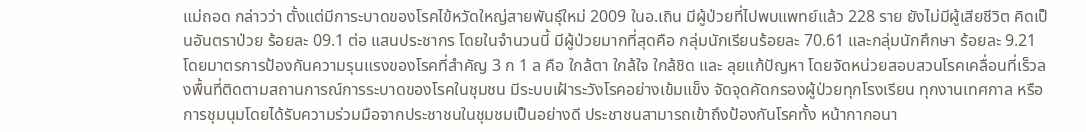แม่ถอด กล่าวว่า ตั้งแต่มีการะบาดของโรคไข้หวัดใหญ่สายพันธุ์ใหม่ 2009 ในอ.เถิน มีผู้ป่วยที่ไปพบแพทย์แล้ว 228 ราย ยังไม่มีผู้เสียชีวิต คิดเป็นอันตราป่วย ร้อยละ 09.1 ต่อ แสนประชากร โดยในจำนวนนี้ มีผู้ป่วยมากที่สุดคือ กลุ่มนักเรียนร้อยละ 70.61 และกลุ่มนักศึกษา ร้อยละ 9.21 โดยมาตรการป้องกันความรุนแรงของโรคที่สำคัญ 3 ก 1 ล คือ ใกล้ตา ใกล้ใจ ใกล้ชิด และ ลุยแก้ปัญหา โดยจัดหน่วยสอบสวนโรคเคลื่อนที่เร็วลงพื้นที่ติดตามสถานการณ์การระบาดของโรคในชุมชน มีระบบเฝ้าระวังโรคอย่างเข้มแข็ง จัดจุดคัดกรองผู้ป่วยทุกโรงเรียน ทุกงานเทศกาล หรือการชุมนุมโดยได้รับความร่วมมือจากประชาชนในชุมชมเป็นอย่างดี ประชาชนสามารถเข้าถึงป้องกันโรคทั้ง หน้ากากอนา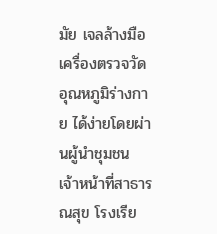มัย เจลล้างมือ เครื่องตรวจวัดอุณหภูมิร่างกาย ได้ง่ายโดยผ่านผู้นำชุมชน เจ้าหน้าที่สาธารณสุข โรงเรีย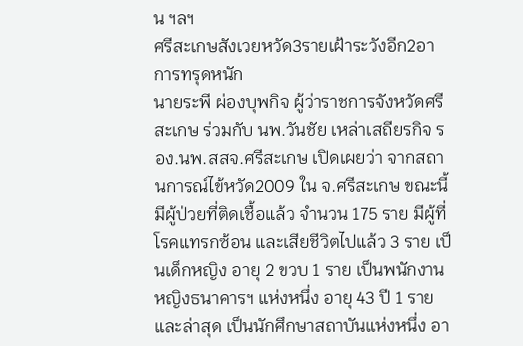น ฯลฯ
ศรีสะเกษสังเวยหวัด3รายเฝ้าระวังอีก2อาการทรุดหนัก
นายระพี ผ่องบุพกิจ ผู้ว่าราชการจังหวัดศรีสะเกษ ร่วมกับ นพ.วันชัย เหล่าเสถียรกิจ รอง.นพ.สสจ.ศรีสะเกษ เปิดเผยว่า จากสถานการณ์ไข้หวัด2009 ใน จ.ศรีสะเกษ ขณะนี้มีผู้ป่วยที่ติดเชื้อแล้ว จำนวน 175 ราย มีผู้ที่โรคแทรกซ้อน และเสียชีวิตไปแล้ว 3 ราย เป็นเด็กหญิง อายุ 2 ขวบ 1 ราย เป็นพนักงานหญิงธนาคารฯ แห่งหนึ่ง อายุ 43 ปี 1 ราย และล่าสุด เป็นนักศึกษาสถาบันแห่งหนึ่ง อา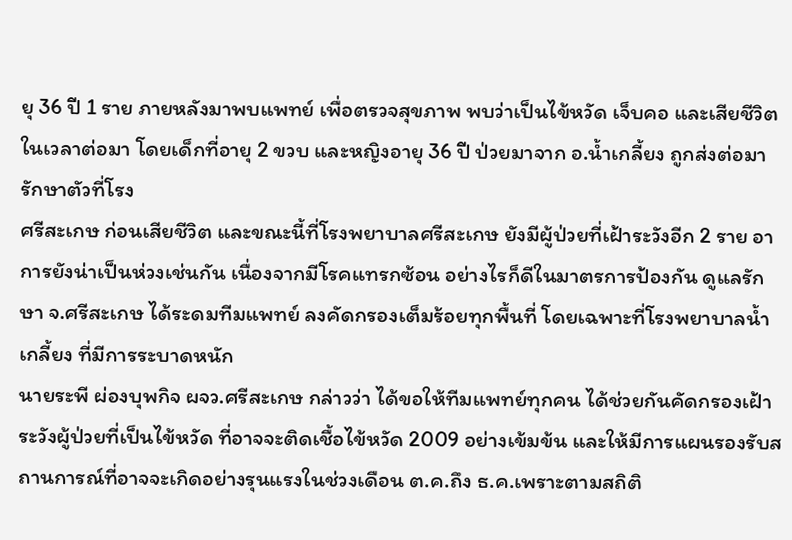ยุ 36 ปี 1 ราย ภายหลังมาพบแพทย์ เพื่อตรวจสุขภาพ พบว่าเป็นไข้หวัด เจ็บคอ และเสียชีวิตในเวลาต่อมา โดยเด็กที่อายุ 2 ขวบ และหญิงอายุ 36 ปี ป่วยมาจาก อ.น้ำเกลี้ยง ถูกส่งต่อมารักษาตัวที่โรง
ศรีสะเกษ ก่อนเสียชีวิต และขณะนี้ที่โรงพยาบาลศรีสะเกษ ยังมีผู้ป่วยที่เฝ้าระวังอีก 2 ราย อาการยังน่าเป็นห่วงเช่นกัน เนื่องจากมีโรคแทรกซ้อน อย่างไรก็ดีในมาตรการป้องกัน ดูแลรักษา จ.ศรีสะเกษ ได้ระดมทีมแพทย์ ลงคัดกรองเต็มร้อยทุกพื้นที่ โดยเฉพาะที่โรงพยาบาลน้ำเกลี้ยง ที่มีการระบาดหนัก
นายระพี ผ่องบุพกิจ ผจว.ศรีสะเกษ กล่าวว่า ได้ขอให้ทีมแพทย์ทุกคน ได้ช่วยกันคัดกรองเฝ้าระวังผู้ป่วยที่เป็นไข้หวัด ที่อาจจะติดเชื้อไข้หวัด 2009 อย่างเข้มข้น และให้มีการแผนรองรับสถานการณ์ที่อาจจะเกิดอย่างรุนแรงในช่วงเดือน ต.ค.ถึง ธ.ค.เพราะตามสถิติ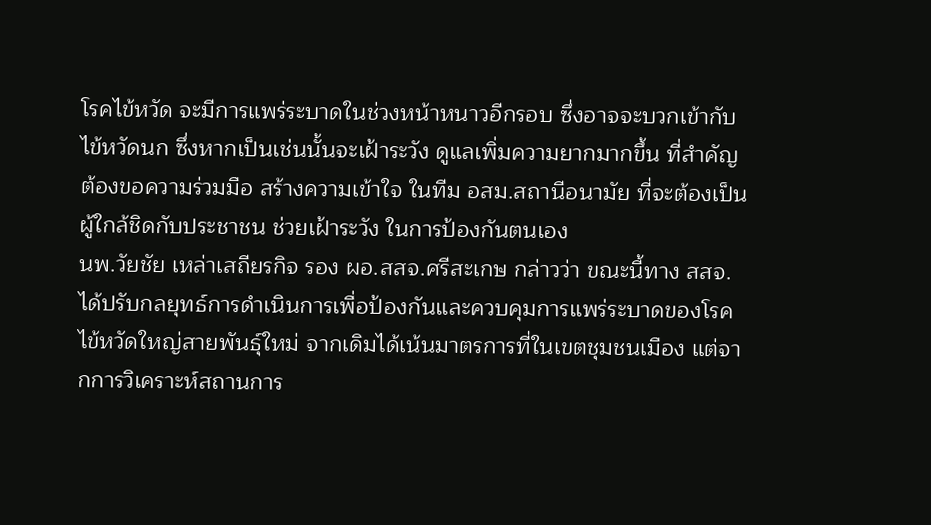โรคไข้หวัด จะมีการแพร่ระบาดในช่วงหน้าหนาวอีกรอบ ซึ่งอาจจะบวกเข้ากับไข้หวัดนก ซึ่งหากเป็นเช่นนั้นจะเฝ้าระวัง ดูแลเพิ่มความยากมากขึ้น ที่สำคัญต้องขอความร่วมมือ สร้างความเข้าใจ ในทีม อสม.สถานีอนามัย ที่จะต้องเป็นผู้ใกล้ชิดกับประชาชน ช่วยเฝ้าระวัง ในการป้องกันตนเอง
นพ.วัยชัย เหล่าเสถียรกิจ รอง ผอ.สสจ.ศรีสะเกษ กล่าวว่า ขณะนี้ทาง สสจ.ได้ปรับกลยุทธ์การดำเนินการเพื่อป้องกันและควบคุมการแพร่ระบาดของโรคไข้หวัดใหญ่สายพันธุ์ใหม่ จากเดิมได้เน้นมาตรการที่ในเขตชุมชนเมือง แต่จากการวิเคราะห์สถานการ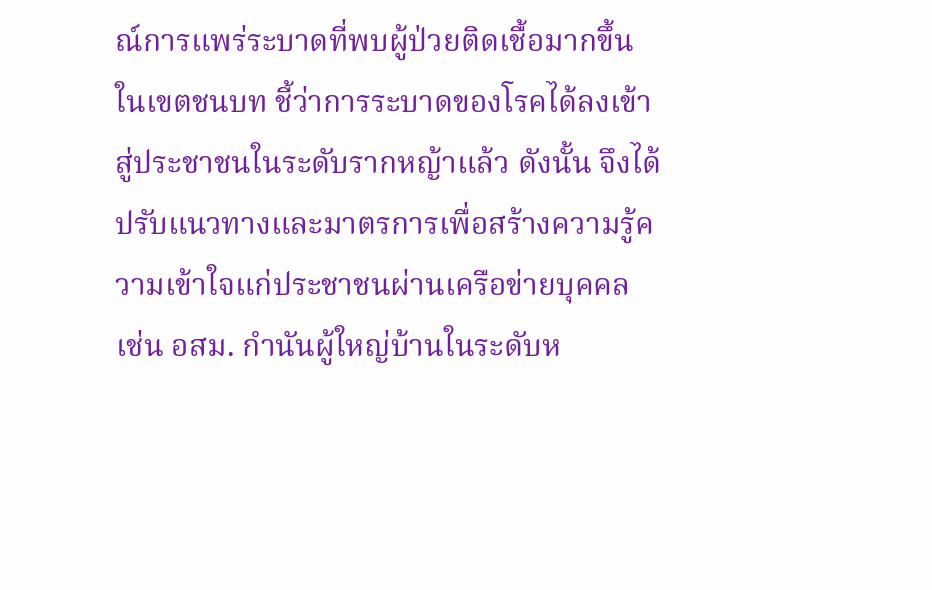ณ์การแพร่ระบาดที่พบผู้ป่วยติดเชื้อมากขึ้นในเขตชนบท ชี้ว่าการระบาดของโรคได้ลงเข้าสู่ประชาชนในระดับรากหญ้าแล้ว ดังนั้น จึงได้ปรับแนวทางและมาตรการเพื่อสร้างความรู้ความเข้าใจแก่ประชาชนผ่านเครือข่ายบุคคล เช่น อสม. กำนันผู้ใหญ่บ้านในระดับห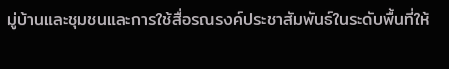มู่บ้านและชุมชนและการใช้สื่อรณรงค์ประชาสัมพันธ์ในระดับพื้นที่ให้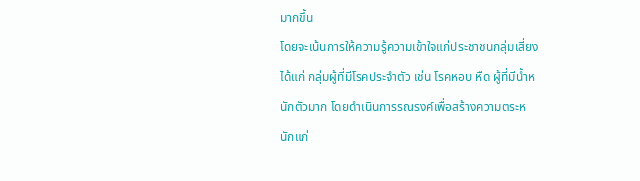มากขึ้น
โดยจะเน้นการให้ความรู้ความเข้าใจแก่ประชาชนกลุ่มเสี่ยง ได้แก่ กลุ่มผู้ที่มีโรคประจำตัว เช่น โรคหอบ หืด ผู้ที่มีน้ำหนักตัวมาก โดยดำเนินการรณรงค์เพื่อสร้างความตระหนักแก่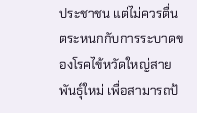ประชาชน แต่ไม่ควรตื่นตระหนกกับการระบาดของโรคไข้หวัดใหญ่สายพันธุ์ใหม่ เพื่อสามารถป้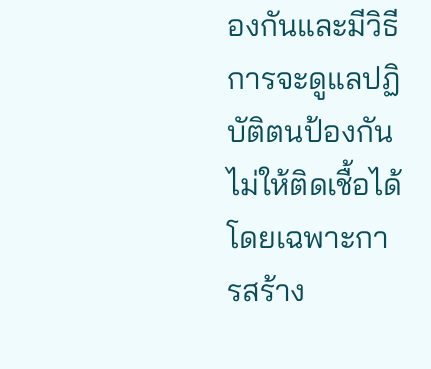องกันและมีวิธีการจะดูแลปฏิบัติตนป้องกันไม่ให้ติดเชื้อได้ โดยเฉพาะการสร้าง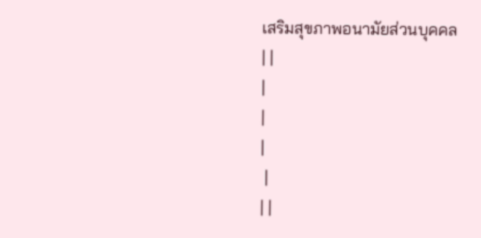เสริมสุขภาพอนามัยส่วนบุคคล
| |
|
|
|
 |
| |